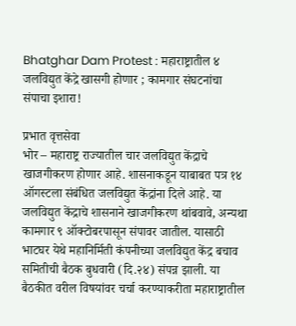Bhatghar Dam Protest : महाराष्ट्रातील ४ जलविद्युत केंद्रे खासगी होणार ; कामगार संघटनांचा संपाचा इशारा!

प्रभात वृत्तसेवा
भोर – महाराष्ट्र राज्यातील चार जलविद्युत केंद्राचे खाजगीकरण होणार आहे. शासनाकडून याबाबत पत्र १४ ऑगस्टला संबंधित जलविद्युत केंद्रांना दिले आहे. या जलविद्युत केंद्राचे शासनाने खाजगीकरण थांबवावे, अन्यथा कामगार ९ ऑक्टोबरपासून संपावर जातील. यासाठी भाटघर येथे महानिर्मिती कंपनीच्या जलविद्युत केंद्र बचाव समितीची बैठक बुधवारी (दि.२४) संपन्न झाली. या बैठकीत वरील विषयांवर चर्चा करण्याकरीता महाराष्ट्रातील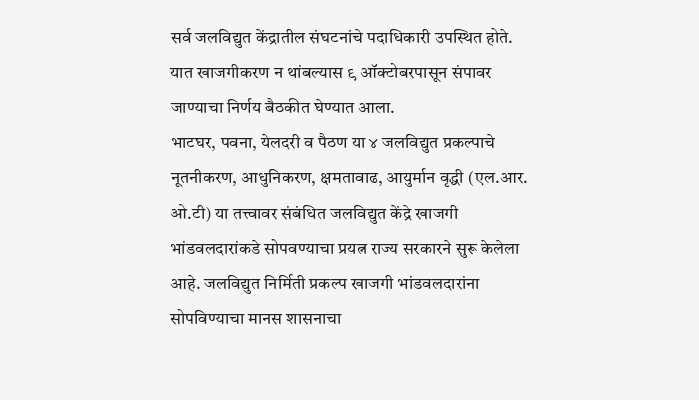सर्व जलविद्युत केंद्रातील संघटनांचे पदाधिकारी उपस्थित होते. यात खाजगीकरण न थांबल्यास ९ ऑक्टोबरपासून संपावर जाण्याचा निर्णय बैठकीत घेण्यात आला.
भाटघर, पवना, येलदरी व पैठण या ४ जलविद्युत प्रकल्पाचे नूतनीकरण, आधुनिकरण, क्षमतावाढ, आयुर्मान वृद्धी (एल.आर. ओ.टी) या तत्त्वावर संबंधित जलविद्युत केंद्रे खाजगी भांडवलदारांकडे सोपवण्याचा प्रयत्न राज्य सरकारने सुरू केलेला आहे. जलविद्युत निर्मिती प्रकल्प खाजगी भांडवलदारांना सोपविण्याचा मानस शासनाचा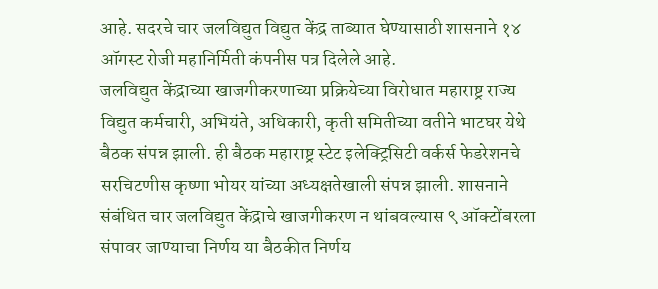आहे. सदरचे चार जलविद्युत विद्युत केंद्र ताब्यात घेण्यासाठी शासनाने १४ ऑगस्ट रोजी महानिर्मिती कंपनीस पत्र दिलेले आहे.
जलविद्युत केंद्राच्या खाजगीकरणाच्या प्रक्रियेच्या विरोधात महाराष्ट्र राज्य विद्युत कर्मचारी, अभियंते, अधिकारी, कृती समितीच्या वतीने भाटघर येथे बैठक संपन्न झाली. ही बैठक महाराष्ट्र स्टेट इलेक्ट्रिसिटी वर्कर्स फेडरेशनचे सरचिटणीस कृष्णा भोयर यांच्या अध्यक्षतेखाली संपन्न झाली. शासनाने संबंधित चार जलविद्युत केंद्राचे खाजगीकरण न थांबवल्यास ९ ऑक्टोंबरला संपावर जाण्याचा निर्णय या बैठकीत निर्णय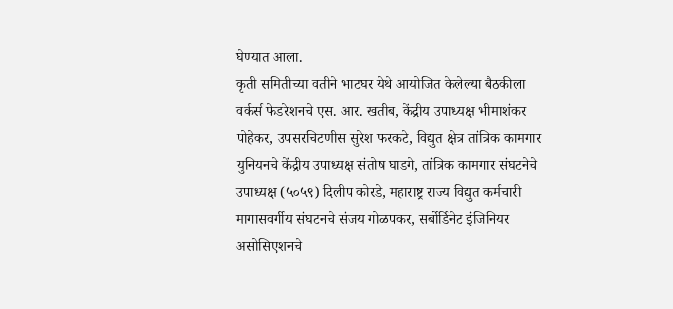घेण्यात आला.
कृती समितीच्या वतीने भाटघर येथे आयोजित केलेल्या बैठकीला वर्कर्स फेडरेशनचे एस. आर. खतीब, केंद्रीय उपाध्यक्ष भीमाशंकर पोहेकर, उपसरचिटणीस सुरेश फरकटे, विद्युत क्षेत्र तांत्रिक कामगार युनियनचे केंद्रीय उपाध्यक्ष संतोष घाडगे, तांत्रिक कामगार संघटनेचे उपाध्यक्ष (५०५९) दिलीप कोरडे, महाराष्ट्र राज्य विद्युत कर्मचारी मागासवर्गीय संघटनचे संजय गोळपकर, सर्बोर्डिनेट इंजिनियर असोसिएशनचे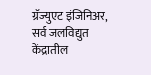ग्रॅज्युएट इंजिनिअर, सर्व जलविद्युत केंद्रातील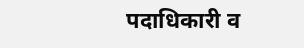पदाधिकारी व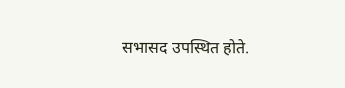सभासद उपस्थित होते.